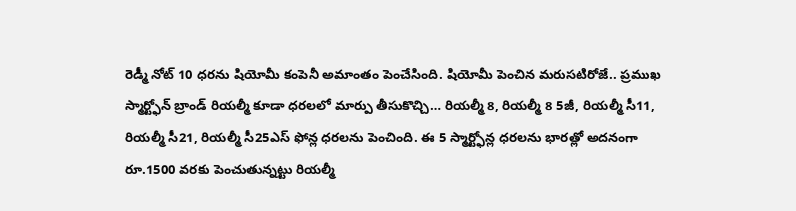రెడ్మీ నోట్ 10 ధరను షియోమీ కంపెనీ అమాంతం పెంచేసింది. షియోమీ పెంచిన మరుసటిరోజే.. ప్రముఖ స్మార్ట్ఫోన్ బ్రాండ్ రియల్మీ కూడా ధరలలో మార్పు తీసుకొచ్చి… రియల్మీ 8, రియల్మీ 8 5జీ, రియల్మీ సీ11, రియల్మీ సీ21, రియల్మీ సీ25ఎస్ ఫోన్ల ధరలను పెంచింది. ఈ 5 స్మార్ట్ఫోన్ల ధరలను భారత్లో అదనంగా రూ.1500 వరకు పెంచుతున్నట్టు రియల్మీ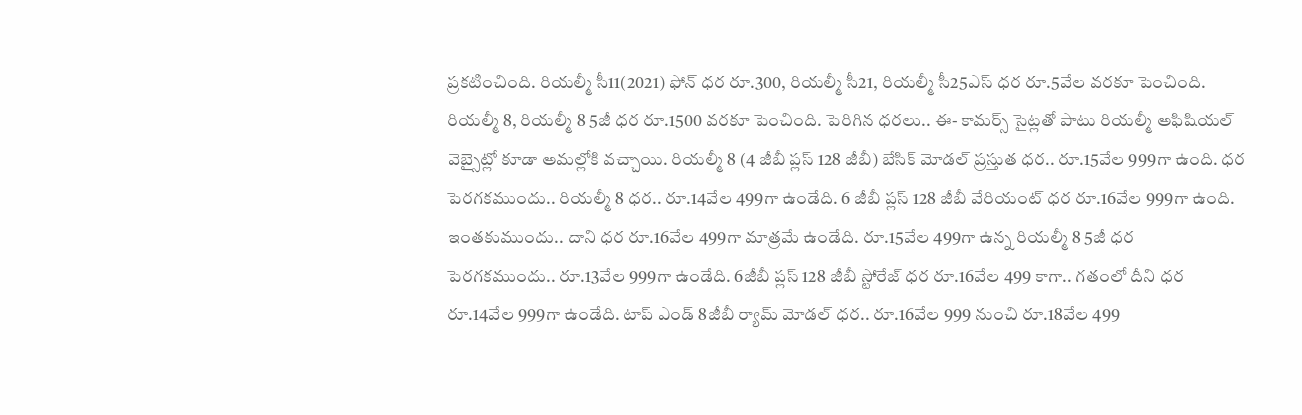ప్రకటించింది. రియల్మీ సీ11(2021) ఫోన్ ధర రూ.300, రియల్మీ సీ21, రియల్మీ సీ25ఎస్ ధర రూ.5వేల వరకూ పెంచింది. రియల్మీ 8, రియల్మీ 8 5జీ ధర రూ.1500 వరకూ పెంచింది. పెరిగిన ధరలు.. ఈ- కామర్స్ సైట్లతో పాటు రియల్మీ అఫిషియల్ వెబ్సైట్లో కూడా అమల్లోకి వచ్చాయి. రియల్మీ 8 (4 జీబీ ప్లస్ 128 జీబీ) బేసిక్ మోడల్ ప్రస్తుత ధర.. రూ.15వేల 999గా ఉంది. ధర పెరగకముందు.. రియల్మీ 8 ధర.. రూ.14వేల 499గా ఉండేది. 6 జీబీ ప్లస్ 128 జీబీ వేరియంట్ ధర రూ.16వేల 999గా ఉంది. ఇంతకుముందు.. దాని ధర రూ.16వేల 499గా మాత్రమే ఉండేది. రూ.15వేల 499గా ఉన్న రియల్మీ 8 5జీ ధర పెరగకముందు.. రూ.13వేల 999గా ఉండేది. 6జీబీ ప్లస్ 128 జీబీ స్టోరేజ్ ధర రూ.16వేల 499 కాగా.. గతంలో దీని ధర రూ.14వేల 999గా ఉండేది. టాప్ ఎండ్ 8జీబీ ర్యామ్ మోడల్ ధర.. రూ.16వేల 999 నుంచి రూ.18వేల 499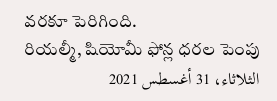వరకూ పెరిగింది.
రియల్మీ, షియోమీ ఫోన్ల ధరల పెంపు
الثلاثاء، 31 أغسطس 2021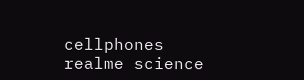cellphones realme science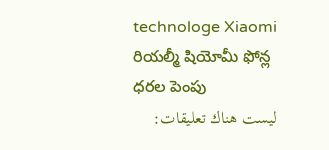technologe Xiaomi రియల్మీ షియోమీ ఫోన్ల ధరల పెంపు
ليست هناك تعليقات: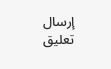إرسال تعليق